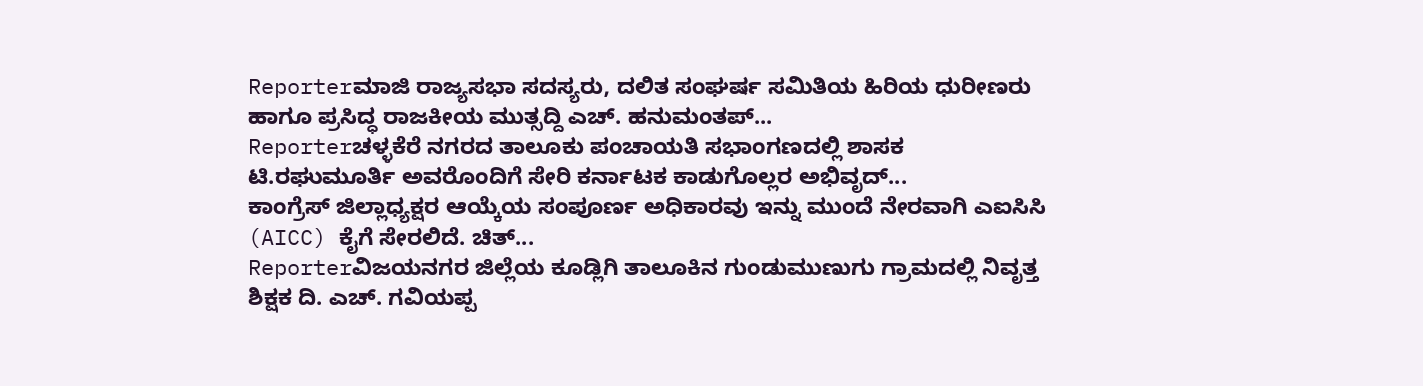Reporterಮಾಜಿ ರಾಜ್ಯಸಭಾ ಸದಸ್ಯರು, ದಲಿತ ಸಂಘರ್ಷ ಸಮಿತಿಯ ಹಿರಿಯ ಧುರೀಣರು ಹಾಗೂ ಪ್ರಸಿದ್ಧ ರಾಜಕೀಯ ಮುತ್ಸದ್ದಿ ಎಚ್. ಹನುಮಂತಪ್...
Reporterಚಳ್ಳಕೆರೆ ನಗರದ ತಾಲೂಕು ಪಂಚಾಯತಿ ಸಭಾಂಗಣದಲ್ಲಿ ಶಾಸಕ ಟಿ.ರಘುಮೂರ್ತಿ ಅವರೊಂದಿಗೆ ಸೇರಿ ಕರ್ನಾಟಕ ಕಾಡುಗೊಲ್ಲರ ಅಭಿವೃದ್...
ಕಾಂಗ್ರೆಸ್ ಜಿಲ್ಲಾಧ್ಯಕ್ಷರ ಆಯ್ಕೆಯ ಸಂಪೂರ್ಣ ಅಧಿಕಾರವು ಇನ್ನು ಮುಂದೆ ನೇರವಾಗಿ ಎಐಸಿಸಿ (AICC) ಕೈಗೆ ಸೇರಲಿದೆ. ಚಿತ್...
Reporterವಿಜಯನಗರ ಜಿಲ್ಲೆಯ ಕೂಡ್ಲಿಗಿ ತಾಲೂಕಿನ ಗುಂಡುಮುಣುಗು ಗ್ರಾಮದಲ್ಲಿ ನಿವೃತ್ತ ಶಿಕ್ಷಕ ದಿ. ಎಚ್. ಗವಿಯಪ್ಪ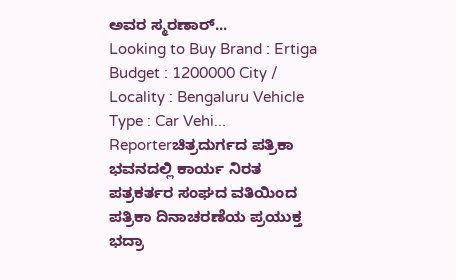ಅವರ ಸ್ಮರಣಾರ್...
Looking to Buy Brand : Ertiga Budget : 1200000 City / Locality : Bengaluru Vehicle Type : Car Vehi...
Reporterಚಿತ್ರದುರ್ಗದ ಪತ್ರಿಕಾ ಭವನದಲ್ಲಿ ಕಾರ್ಯ ನಿರತ ಪತ್ರಕರ್ತರ ಸಂಘದ ವತಿಯಿಂದ ಪತ್ರಿಕಾ ದಿನಾಚರಣೆಯ ಪ್ರಯುಕ್ತ ಭದ್ರಾ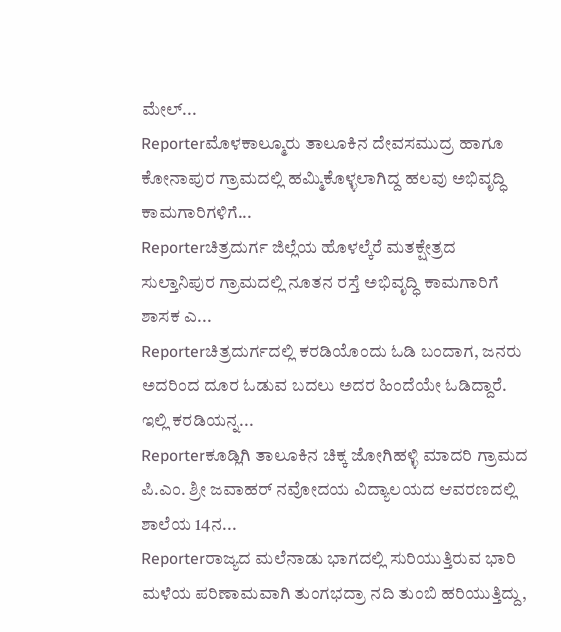ಮೇಲ್...
Reporterಮೊಳಕಾಲ್ಮೂರು ತಾಲೂಕಿನ ದೇವಸಮುದ್ರ ಹಾಗೂ ಕೋನಾಪುರ ಗ್ರಾಮದಲ್ಲಿ ಹಮ್ಮಿಕೊಳ್ಳಲಾಗಿದ್ದ ಹಲವು ಅಭಿವೃದ್ಧಿ ಕಾಮಗಾರಿಗಳಿಗೆ...
Reporterಚಿತ್ರದುರ್ಗ ಜಿಲ್ಲೆಯ ಹೊಳಲ್ಕೆರೆ ಮತಕ್ಷೇತ್ರದ ಸುಲ್ತಾನಿಪುರ ಗ್ರಾಮದಲ್ಲಿ ನೂತನ ರಸ್ತೆ ಅಭಿವೃದ್ಧಿ ಕಾಮಗಾರಿಗೆ ಶಾಸಕ ಎ...
Reporterಚಿತ್ರದುರ್ಗದಲ್ಲಿ ಕರಡಿಯೊಂದು ಓಡಿ ಬಂದಾಗ, ಜನರು ಅದರಿಂದ ದೂರ ಓಡುವ ಬದಲು ಅದರ ಹಿಂದೆಯೇ ಓಡಿದ್ದಾರೆ. ಇಲ್ಲಿ ಕರಡಿಯನ್ನ...
Reporterಕೂಡ್ಲಿಗಿ ತಾಲೂಕಿನ ಚಿಕ್ಕ ಜೋಗಿಹಳ್ಳಿ ಮಾದರಿ ಗ್ರಾಮದ ಪಿ.ಎಂ. ಶ್ರೀ ಜವಾಹರ್ ನವೋದಯ ವಿದ್ಯಾಲಯದ ಆವರಣದಲ್ಲಿ ಶಾಲೆಯ 14ನ...
Reporterರಾಜ್ಯದ ಮಲೆನಾಡು ಭಾಗದಲ್ಲಿ ಸುರಿಯುತ್ತಿರುವ ಭಾರಿ ಮಳೆಯ ಪರಿಣಾಮವಾಗಿ ತುಂಗಭದ್ರಾ ನದಿ ತುಂಬಿ ಹರಿಯುತ್ತಿದ್ದು,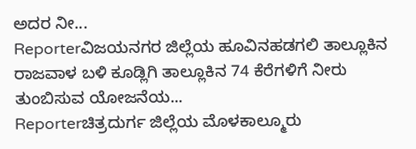ಅದರ ನೀ...
Reporterವಿಜಯನಗರ ಜಿಲ್ಲೆಯ ಹೂವಿನಹಡಗಲಿ ತಾಲ್ಲೂಕಿನ ರಾಜವಾಳ ಬಳಿ ಕೂಡ್ಲಿಗಿ ತಾಲ್ಲೂಕಿನ 74 ಕೆರೆಗಳಿಗೆ ನೀರು ತುಂಬಿಸುವ ಯೋಜನೆಯ...
Reporterಚಿತ್ರದುರ್ಗ ಜಿಲ್ಲೆಯ ಮೊಳಕಾಲ್ಮೂರು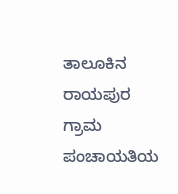ತಾಲೂಕಿನ ರಾಯಪುರ ಗ್ರಾಮ ಪಂಚಾಯತಿಯ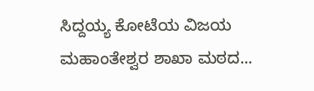ಸಿದ್ದಯ್ಯ ಕೋಟೆಯ ವಿಜಯ ಮಹಾಂತೇಶ್ವರ ಶಾಖಾ ಮಠದ...